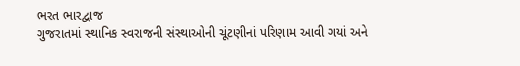ભરત ભારદ્વાજ
ગુજરાતમાં સ્થાનિક સ્વરાજની સંસ્થાઓની ચૂંટણીનાં પરિણામ આવી ગયાં અને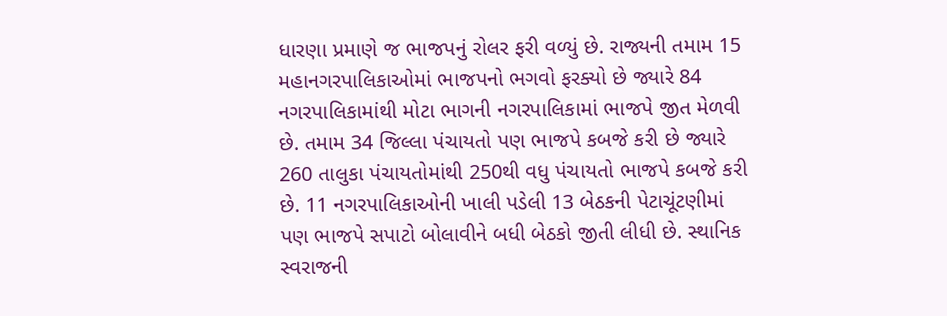ધારણા પ્રમાણે જ ભાજપનું રોલર ફરી વળ્યું છે. રાજ્યની તમામ 15 મહાનગરપાલિકાઓમાં ભાજપનો ભગવો ફરક્યો છે જ્યારે 84 નગરપાલિકામાંથી મોટા ભાગની નગરપાલિકામાં ભાજપે જીત મેળવી છે. તમામ 34 જિલ્લા પંચાયતો પણ ભાજપે કબજે કરી છે જ્યારે 260 તાલુકા પંચાયતોમાંથી 250થી વધુ પંચાયતો ભાજપે કબજે કરી છે. 11 નગરપાલિકાઓની ખાલી પડેલી 13 બેઠકની પેટાચૂંટણીમાં પણ ભાજપે સપાટો બોલાવીને બધી બેઠકો જીતી લીધી છે. સ્થાનિક સ્વરાજની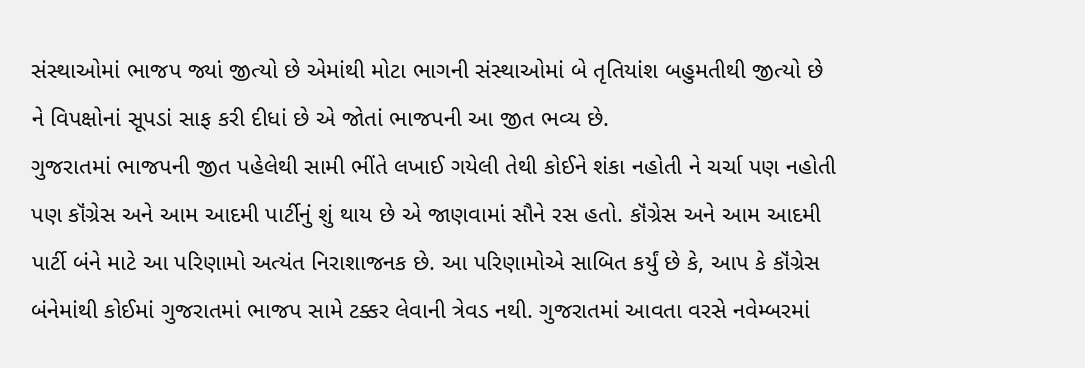સંસ્થાઓમાં ભાજપ જ્યાં જીત્યો છે એમાંથી મોટા ભાગની સંસ્થાઓમાં બે તૃતિયાંશ બહુમતીથી જીત્યો છે ને વિપક્ષોનાં સૂપડાં સાફ કરી દીધાં છે એ જોતાં ભાજપની આ જીત ભવ્ય છે.
ગુજરાતમાં ભાજપની જીત પહેલેથી સામી ભીંતે લખાઈ ગયેલી તેથી કોઈને શંકા નહોતી ને ચર્ચા પણ નહોતી પણ કૉંગ્રેસ અને આમ આદમી પાર્ટીનું શું થાય છે એ જાણવામાં સૌને રસ હતો. કૉંગ્રેસ અને આમ આદમી પાર્ટી બંને માટે આ પરિણામો અત્યંત નિરાશાજનક છે. આ પરિણામોએ સાબિત કર્યું છે કે, આપ કે કૉંગ્રેસ બંનેમાંથી કોઈમાં ગુજરાતમાં ભાજપ સામે ટક્કર લેવાની ત્રેવડ નથી. ગુજરાતમાં આવતા વરસે નવેમ્બરમાં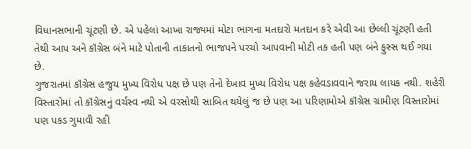વિધાનસભાની ચૂંટણી છે. એ પહેલાં આખા રાજ્યમાં મોટા ભાગના મતદારો મતદાન કરે એવી આ છેલ્લી ચૂંટણી હતી તેથી આપ અને કૉંગ્રેસ બંને માટે પોતાની તાકાતનો ભાજપને પરચો આપવાની મોટી તક હતી પણ બંને ફુસ્સ થઈ ગયા છે.
ગુજરાતમાં કૉંગ્રેસ હજુય મુખ્ય વિરોધ પક્ષ છે પણ તેનો દેખાવ મુખ્ય વિરોધ પક્ષ કહેવડાવવાને જરાય લાયક નથી. શહેરી વિસ્તારોમાં તો કૉંગ્રેસનું વર્ચસ્વ નથી એ વરસોથી સાબિત થયેલું જ છે પણ આ પરિણામોએ કૉંગ્રેસ ગ્રામીણ વિસ્તારોમાં પણ પકડ ગુમાવી રહી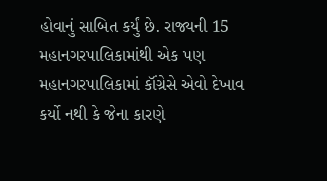હોવાનું સાબિત કર્યું છે. રાજ્યની 15 મહાનગરપાલિકામાંથી એક પણ મહાનગરપાલિકામાં કૉંગ્રેસે એવો દેખાવ કર્યો નથી કે જેના કારણે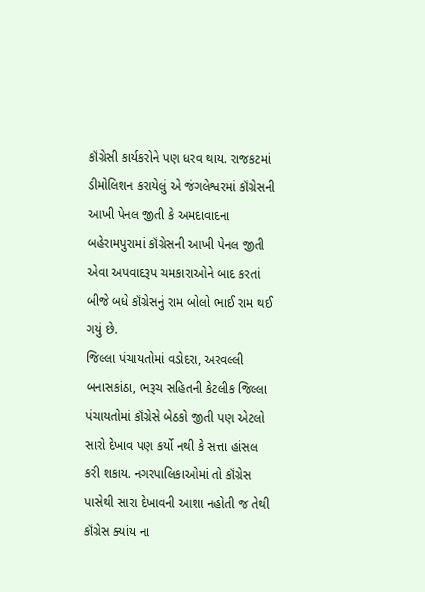કૉંગ્રેસી કાર્યકરોને પણ ધરવ થાય. રાજકટમાં ડીમોલિશન કરાયેલું એ જંગલેશ્વરમાં કૉંગ્રેસની આખી પેનલ જીતી કે અમદાવાદના બહેરામપુરામાં કૉંગ્રેસની આખી પેનલ જીતી એવા અપવાદરૂપ ચમકારાઓને બાદ કરતાં બીજે બધે કૉંગ્રેસનું રામ બોલો ભાઈ રામ થઈ ગયું છે.
જિલ્લા પંચાયતોમાં વડોદરા, અરવલ્લી બનાસકાંઠા, ભરૂચ સહિતની કેટલીક જિલ્લા પંચાયતોમાં કૉંગ્રેસે બેઠકો જીતી પણ એટલો સારો દેખાવ પણ કર્યો નથી કે સત્તા હાંસલ કરી શકાય. નગરપાલિકાઓમાં તો કૉંગ્રેસ પાસેથી સારા દેખાવની આશા નહોતી જ તેથી કૉંગ્રેસ ક્યાંય ના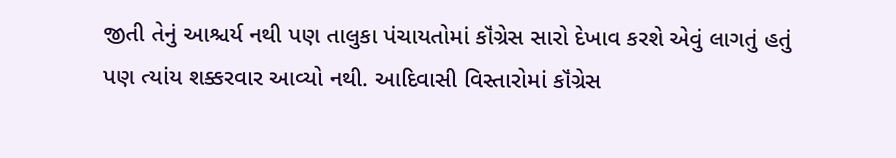જીતી તેનું આશ્ચર્ય નથી પણ તાલુકા પંચાયતોમાં કૉંગ્રેસ સારો દેખાવ કરશે એવું લાગતું હતું પણ ત્યાંય શક્કરવાર આવ્યો નથી. આદિવાસી વિસ્તારોમાં કૉંગ્રેસ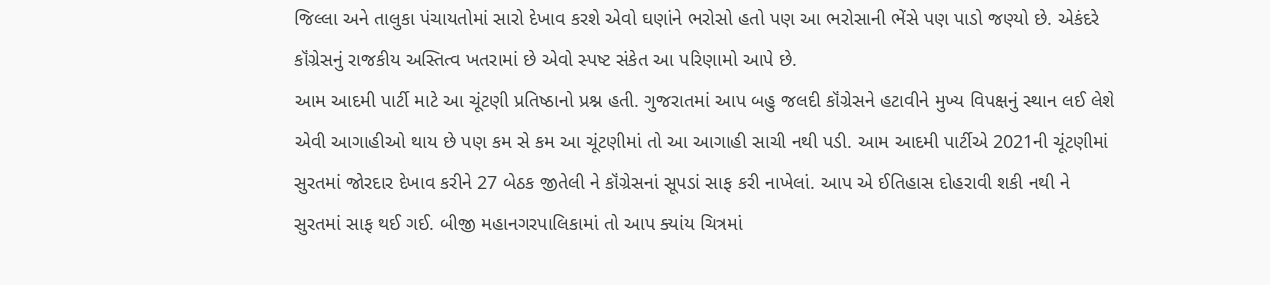જિલ્લા અને તાલુકા પંચાયતોમાં સારો દેખાવ કરશે એવો ઘણાંને ભરોસો હતો પણ આ ભરોસાની ભેંસે પણ પાડો જણ્યો છે. એકંદરે કૉંગ્રેસનું રાજકીય અસ્તિત્વ ખતરામાં છે એવો સ્પષ્ટ સંકેત આ પરિણામો આપે છે.
આમ આદમી પાર્ટી માટે આ ચૂંટણી પ્રતિષ્ઠાનો પ્રશ્ન હતી. ગુજરાતમાં આપ બહુ જલદી કૉંગ્રેસને હટાવીને મુખ્ય વિપક્ષનું સ્થાન લઈ લેશે એવી આગાહીઓ થાય છે પણ કમ સે કમ આ ચૂંટણીમાં તો આ આગાહી સાચી નથી પડી. આમ આદમી પાર્ટીએ 2021ની ચૂંટણીમાં સુરતમાં જોરદાર દેખાવ કરીને 27 બેઠક જીતેલી ને કૉંગ્રેસનાં સૂપડાં સાફ કરી નાખેલાં. આપ એ ઈતિહાસ દોહરાવી શકી નથી ને સુરતમાં સાફ થઈ ગઈ. બીજી મહાનગરપાલિકામાં તો આપ ક્યાંય ચિત્રમાં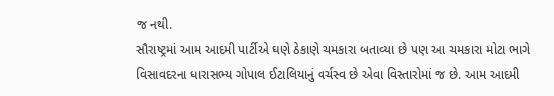જ નથી.
સૌરાષ્ટ્રમાં આમ આદમી પાર્ટીએ ઘણે ઠેકાણે ચમકારા બતાવ્યા છે પણ આ ચમકારા મોટા ભાગે વિસાવદરના ધારાસભ્ય ગોપાલ ઈટાલિયાનું વર્ચસ્વ છે એવા વિસ્તારોમાં જ છે. આમ આદમી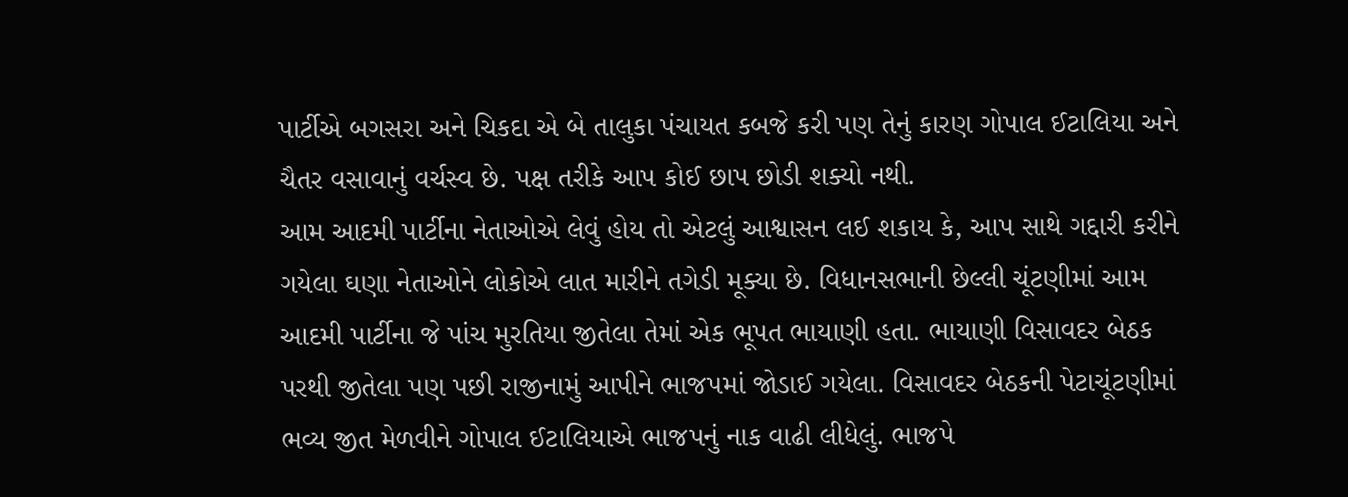પાર્ટીએ બગસરા અને ચિકદા એ બે તાલુકા પંચાયત કબજે કરી પણ તેનું કારણ ગોપાલ ઈટાલિયા અને ચૈતર વસાવાનું વર્ચસ્વ છે. પક્ષ તરીકે આપ કોઈ છાપ છોડી શક્યો નથી.
આમ આદમી પાર્ટીના નેતાઓએ લેવું હોય તો એટલું આશ્વાસન લઈ શકાય કે, આપ સાથે ગદ્દારી કરીને ગયેલા ઘણા નેતાઓને લોકોએ લાત મારીને તગેડી મૂક્યા છે. વિધાનસભાની છેલ્લી ચૂંટણીમાં આમ આદમી પાર્ટીના જે પાંચ મુરતિયા જીતેલા તેમાં એક ભૂપત ભાયાણી હતા. ભાયાણી વિસાવદર બેઠક પરથી જીતેલા પણ પછી રાજીનામું આપીને ભાજપમાં જોડાઈ ગયેલા. વિસાવદર બેઠકની પેટાચૂંટણીમાં ભવ્ય જીત મેળવીને ગોપાલ ઈટાલિયાએ ભાજપનું નાક વાઢી લીધેલું. ભાજપે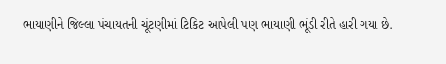ભાયાણીને જિલ્લા પંચાયતની ચૂંટણીમાં ટિકિટ આપેલી પણ ભાયાણી ભૂંડી રીતે હારી ગયા છે.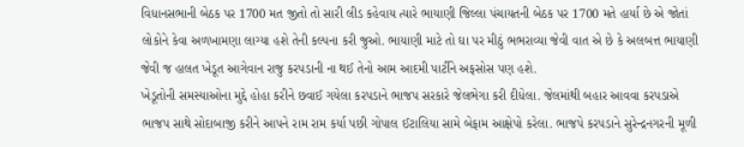વિધાનસભાની બેઠક પર 1700 મત જીતો તો સારી લીડ કહેવાય ત્યારે ભાયાણી જિલ્લા પંચાયતની બેઠક પર 1700 મતે હાર્યા છે એ જોતાં લોકોને કેવા અળખામણા લાગ્યા હશે તેની કલ્પના કરી જુઓ. ભાયાણી માટે તો ઘા પર મીઠું ભભરાવ્યા જેવી વાત એ છે કે અલબત્ત ભાયાણી જેવી જ હાલત ખેડૂત આગેવાન રાજુ કરપડાની ના થઈ તેનો આમ આદમી પાર્ટીને અફસોસ પણ હશે.
ખેડૂતોની સમસ્યાઓના મુદ્દે હોહા કરીને છવાઈ ગયેલા કરપડાને ભાજપ સરકારે જેલભેગા કરી દીધેલા. જેલમાંથી બહાર આવવા કરપડાએ ભાજપ સાથે સોદાબાજી કરીને આપને રામ રામ કર્યા પછી ગોપાલ ઈટાલિયા સામે બેફામ આક્ષેપો કરેલા. ભાજપે કરપડાને સુરેન્દ્રનગરની મૂળી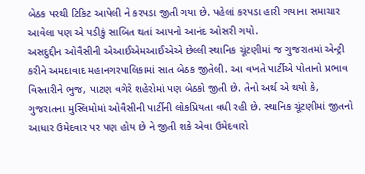બેઠક પરથી ટિકિટ આપેલી ને કરપડા જીતી ગયા છે. પહેલાં કરપડા હારી ગયાના સમાચાર આવેલા પણ એ પડીકું સાબિત થતાં આપનો આનંદ ઓસરી ગયો.
અસદુદ્દીન ઓવૈસીની એઆઈએમઆઈએએ છેલ્લી સ્થાનિક ચૂંટણીમાં જ ગુજરાતમાં એન્ટ્રી કરીને અમદાવાદ મહાનગરપાલિકામાં સાત બેઠક જીતેલી. આ વખતે પાર્ટીએ પોતાનો પ્રભાવ વિસ્તારીને ભુજ, પાટણ વગેરે શહેરોમાં પણ બેઠકો જીતી છે. તેનો અર્થ એ થયો કે, ગુજરાતના મુસ્લિમોમાં ઓવૈસીની પાર્ટીની લોકપ્રિયતા વધી રહી છે. સ્થાનિક ચૂંટણીમાં જીતનો આધાર ઉમેદવાર પર પણ હોય છે ને જીતી શકે એવા ઉમેદવારો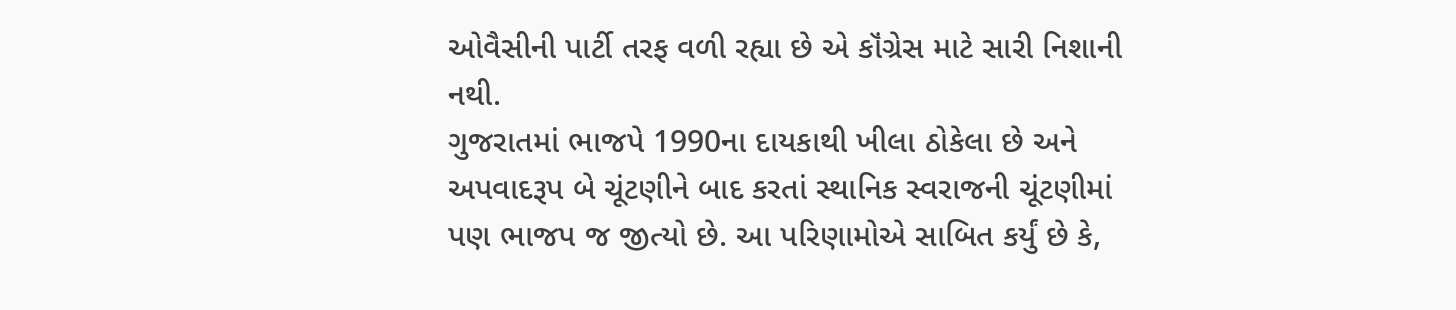ઓવૈસીની પાર્ટી તરફ વળી રહ્યા છે એ કૉંગ્રેસ માટે સારી નિશાની નથી.
ગુજરાતમાં ભાજપે 1990ના દાયકાથી ખીલા ઠોકેલા છે અને અપવાદરૂપ બે ચૂંટણીને બાદ કરતાં સ્થાનિક સ્વરાજની ચૂંટણીમાં પણ ભાજપ જ જીત્યો છે. આ પરિણામોએ સાબિત કર્યું છે કે,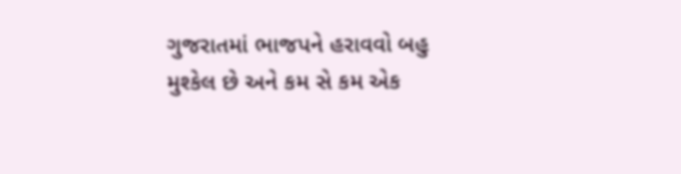ગુજરાતમાં ભાજપને હરાવવો બહુ મુશ્કેલ છે અને કમ સે કમ એક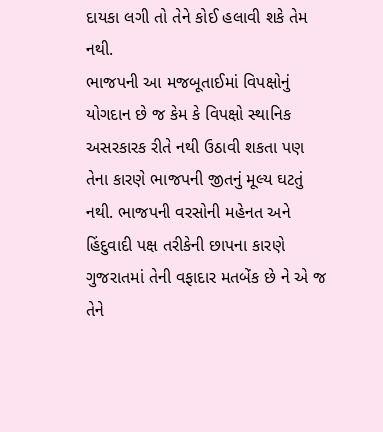દાયકા લગી તો તેને કોઈ હલાવી શકે તેમ નથી.
ભાજપની આ મજબૂતાઈમાં વિપક્ષોનું યોગદાન છે જ કેમ કે વિપક્ષો સ્થાનિક અસરકારક રીતે નથી ઉઠાવી શકતા પણ તેના કારણે ભાજપની જીતનું મૂલ્ય ઘટતું નથી. ભાજપની વરસોની મહેનત અને હિંદુવાદી પક્ષ તરીકેની છાપના કારણે ગુજરાતમાં તેની વફાદાર મતબેંક છે ને એ જ તેને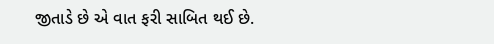જીતાડે છે એ વાત ફરી સાબિત થઈ છે.